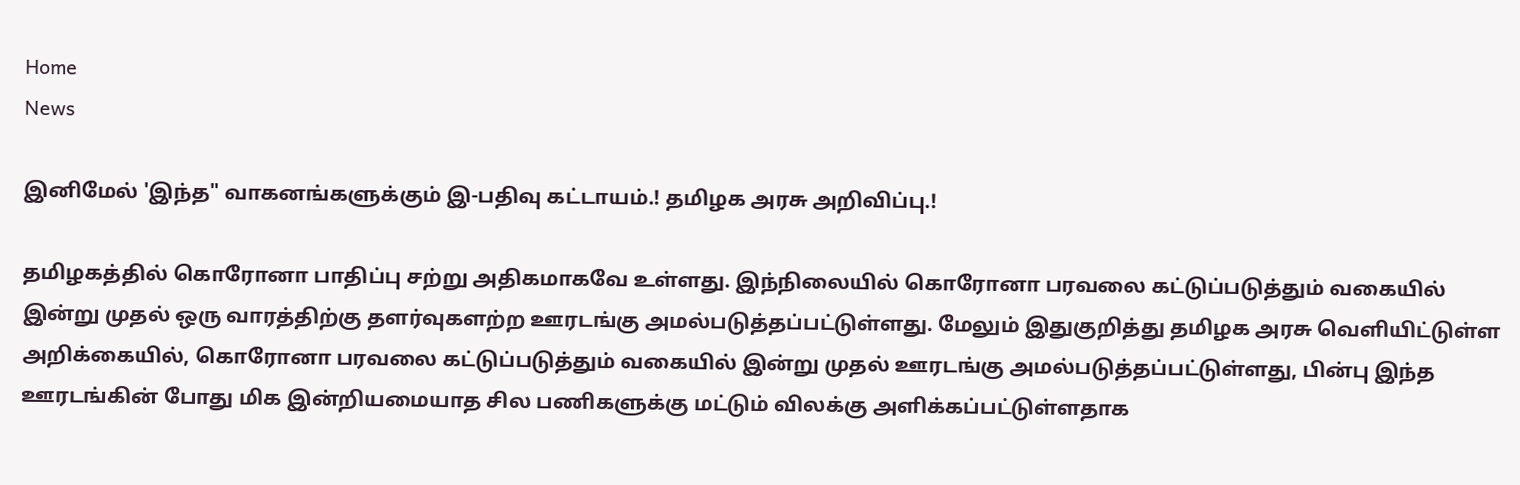Home
News

இனிமேல் 'இந்த" வாகனங்களுக்கும் இ-பதிவு கட்டாயம்.! தமிழக அரசு அறிவிப்பு.!

தமிழகத்தில் கொரோனா பாதிப்பு சற்று அதிகமாகவே உள்ளது. இந்நிலையில் கொரோனா பரவலை கட்டுப்படுத்தும் வகையில் இன்று முதல் ஒரு வாரத்திற்கு தளர்வுகளற்ற ஊரடங்கு அமல்படுத்தப்பட்டுள்ளது. மேலும் இதுகுறித்து தமிழக அரசு வெளியிட்டுள்ள அறிக்கையில், கொரோனா பரவலை கட்டுப்படுத்தும் வகையில் இன்று முதல் ஊரடங்கு அமல்படுத்தப்பட்டுள்ளது, பின்பு இந்த ஊரடங்கின் போது மிக இன்றியமையாத சில பணிகளுக்கு மட்டும் விலக்கு அளிக்கப்பட்டுள்ளதாக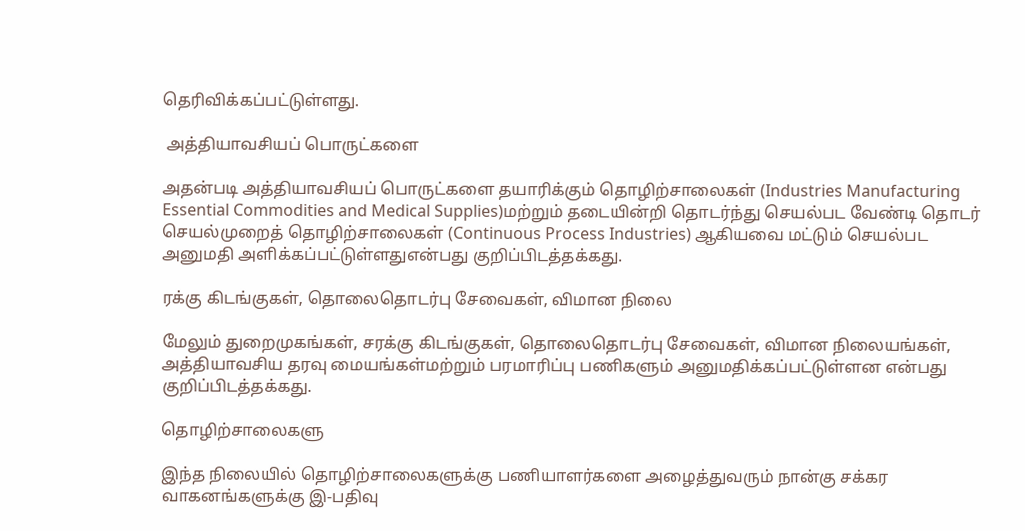தெரிவிக்கப்பட்டுள்ளது.

 அத்தியாவசியப் பொருட்களை

அதன்படி அத்தியாவசியப் பொருட்களை தயாரிக்கும் தொழிற்சாலைகள் (Industries Manufacturing Essential Commodities and Medical Supplies)மற்றும் தடையின்றி தொடர்ந்து செயல்பட வேண்டி தொடர் செயல்முறைத் தொழிற்சாலைகள் (Continuous Process Industries) ஆகியவை மட்டும் செயல்பட அனுமதி அளிக்கப்பட்டுள்ளதுஎன்பது குறிப்பிடத்தக்கது.

ரக்கு கிடங்குகள், தொலைதொடர்பு சேவைகள், விமான நிலை

மேலும் துறைமுகங்கள், சரக்கு கிடங்குகள், தொலைதொடர்பு சேவைகள், விமான நிலையங்கள், அத்தியாவசிய தரவு மையங்கள்மற்றும் பரமாரிப்பு பணிகளும் அனுமதிக்கப்பட்டுள்ளன என்பது குறிப்பிடத்தக்கது.

தொழிற்சாலைகளு

இந்த நிலையில் தொழிற்சாலைகளுக்கு பணியாளர்களை அழைத்துவரும் நான்கு சக்கர வாகனங்களுக்கு இ-பதிவு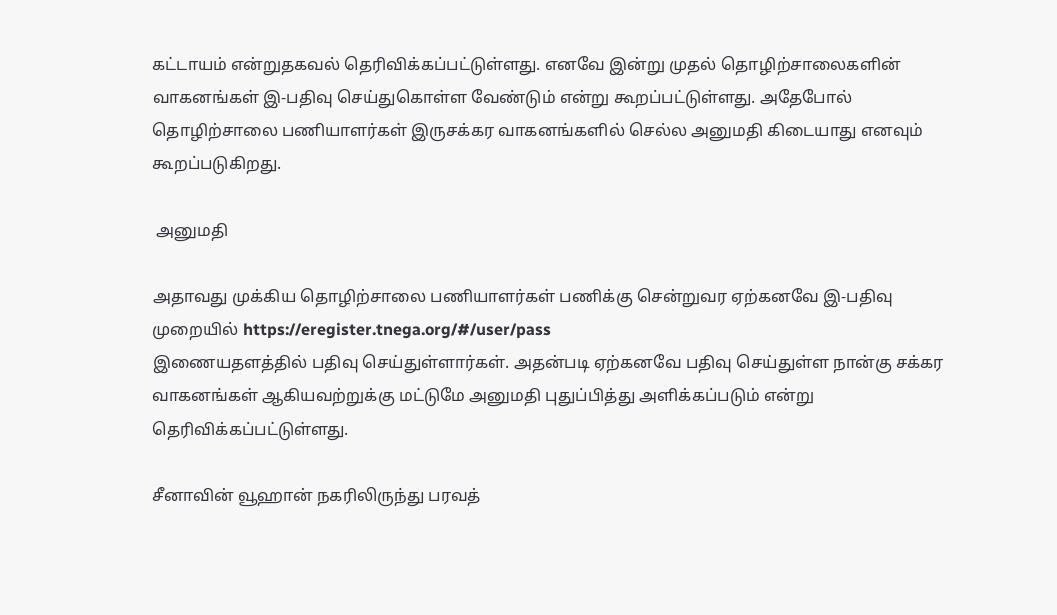கட்டாயம் என்றுதகவல் தெரிவிக்கப்பட்டுள்ளது. எனவே இன்று முதல் தொழிற்சாலைகளின் வாகனங்கள் இ-பதிவு செய்துகொள்ள வேண்டும் என்று கூறப்பட்டுள்ளது. அதேபோல் தொழிற்சாலை பணியாளர்கள் இருசக்கர வாகனங்களில் செல்ல அனுமதி கிடையாது எனவும் கூறப்படுகிறது.

 அனுமதி

அதாவது முக்கிய தொழிற்சாலை பணியாளர்கள் பணிக்கு சென்றுவர ஏற்கனவே இ-பதிவு முறையில் https://eregister.tnega.org/#/user/pass
இணையதளத்தில் பதிவு செய்துள்ளார்கள். அதன்படி ஏற்கனவே பதிவு செய்துள்ள நான்கு சக்கர வாகனங்கள் ஆகியவற்றுக்கு மட்டுமே அனுமதி புதுப்பித்து அளிக்கப்படும் என்று தெரிவிக்கப்பட்டுள்ளது.

சீனாவின் வூஹான் நகரிலிருந்து பரவத்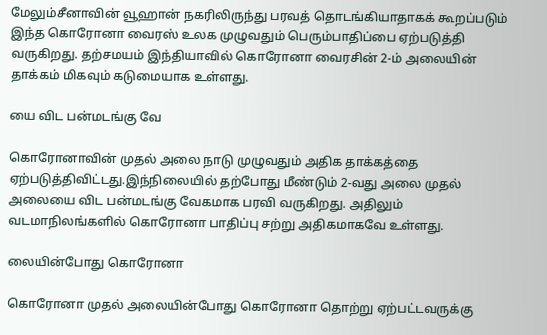மேலும்சீனாவின் வூஹான் நகரிலிருந்து பரவத் தொடங்கியாதாகக் கூறப்படும் இந்த கொரோனா வைரஸ் உலக முழுவதும் பெரும்பாதிப்பை ஏற்படுத்தி வருகிறது. தற்சமயம் இந்தியாவில் கொரோனா வைரசின் 2-ம் அலையின் தாக்கம் மிகவும் கடுமையாக உள்ளது.

யை விட பன்மடங்கு வே

கொரோனாவின் முதல் அலை நாடு முழுவதும் அதிக தாக்கத்தை ஏற்படுத்திவிட்டது.இந்நிலையில் தற்போது மீண்டும் 2-வது அலை முதல் அலையை விட பன்மடங்கு வேகமாக பரவி வருகிறது. அதிலும் வடமாநிலங்களில் கொரோனா பாதிப்பு சற்று அதிகமாகவே உள்ளது.

லையின்போது கொரோனா

கொரோனா முதல் அலையின்போது கொரோனா தொற்று ஏற்பட்டவருக்கு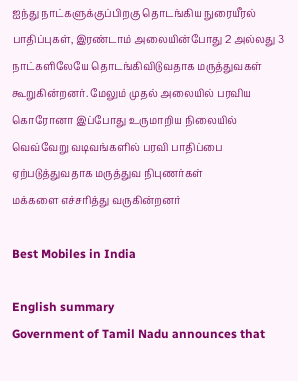ஐந்து நாட்களுக்குப்பிறகு தொடங்கிய நுரையீரல் பாதிப்புகள், இரண்டாம் அலையின்போது 2 அல்லது 3 நாட்களிலேயே தொடங்கிவிடுவதாக மருத்துவகள் கூறுகின்றனர். மேலும் முதல் அலையில் பரவிய கொரோனா இப்போது உருமாறிய நிலையில் வெவ்வேறு வடிவங்களில் பரவி பாதிப்பை ஏற்படுத்துவதாக மருத்துவ நிபுணர்கள்
மக்களை எச்சரித்து வருகின்றனர்

Best Mobiles in India

English summary
Government of Tamil Nadu announces that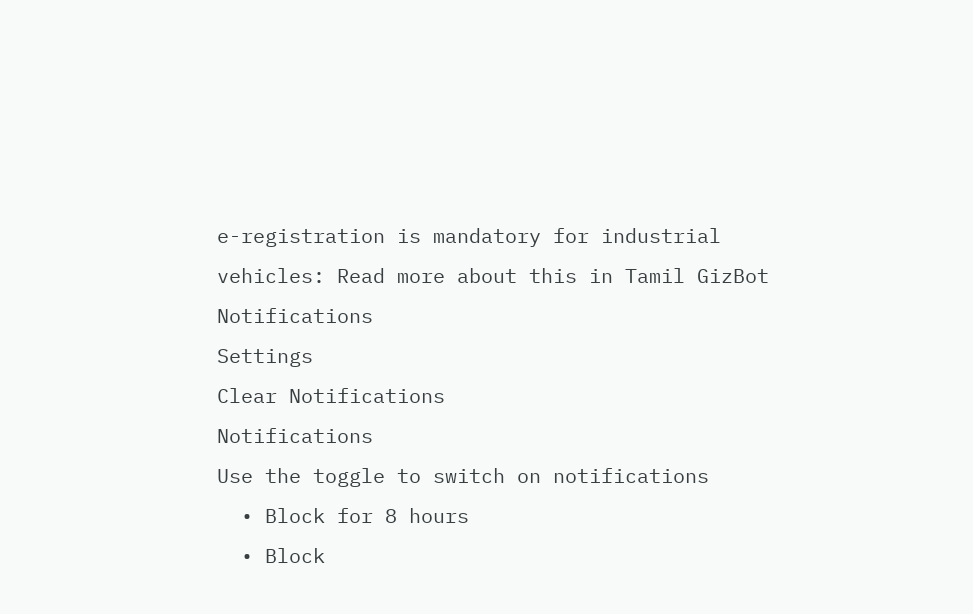e-registration is mandatory for industrial vehicles: Read more about this in Tamil GizBot
Notifications
Settings
Clear Notifications
Notifications
Use the toggle to switch on notifications
  • Block for 8 hours
  • Block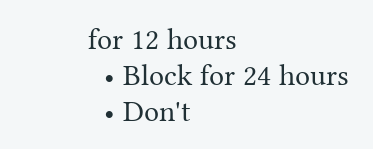for 12 hours
  • Block for 24 hours
  • Don't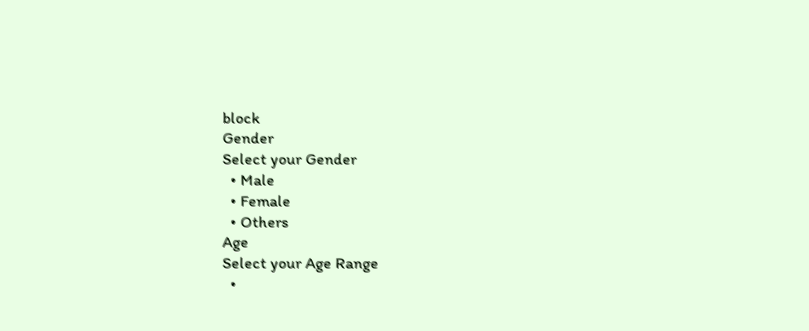block
Gender
Select your Gender
  • Male
  • Female
  • Others
Age
Select your Age Range
  •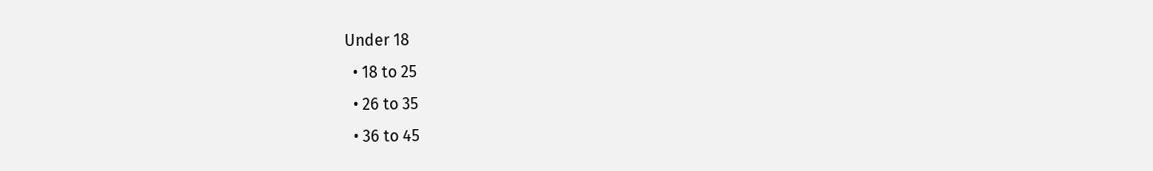Under 18
  • 18 to 25
  • 26 to 35
  • 36 to 45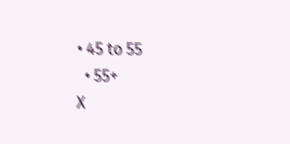• 45 to 55
  • 55+
X